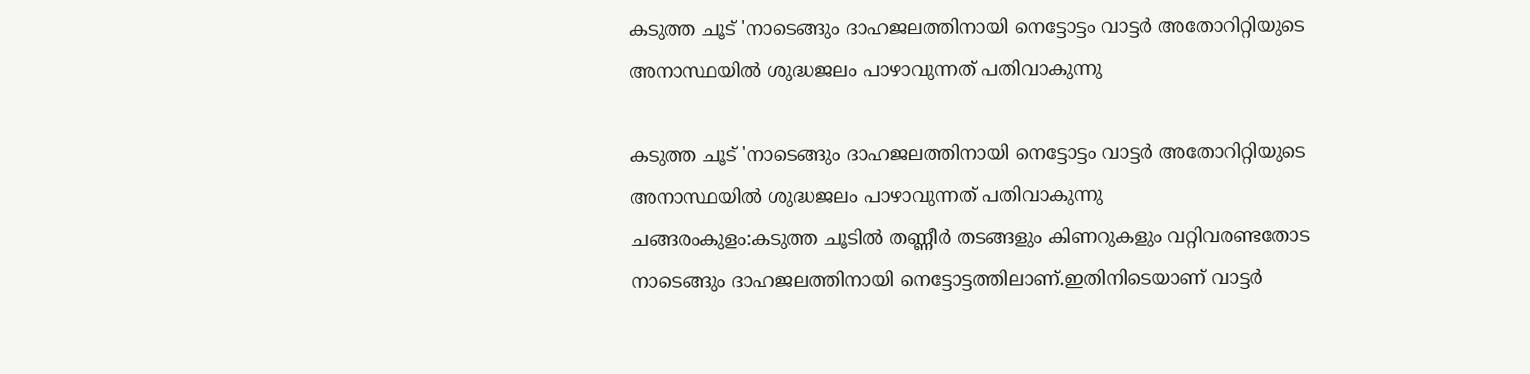കടുത്ത ചൂട് 'നാടെങ്ങും ദാഹജലത്തിനായി നെട്ടോട്ടം വാട്ടര്‍ അതോറിറ്റിയുടെ അനാസ്ഥയില്‍ ശുദ്ധജലം പാഴാവുന്നത് പതിവാകുന്നു

കടുത്ത ചൂട് 'നാടെങ്ങും ദാഹജലത്തിനായി നെട്ടോട്ടം വാട്ടര്‍ അതോറിറ്റിയുടെ അനാസ്ഥയില്‍ ശുദ്ധജലം പാഴാവുന്നത് പതിവാകുന്നു
ചങ്ങരംകുളം:കടുത്ത ചൂടില്‍ തണ്ണീര്‍ തടങ്ങളും കിണറുകളും വറ്റിവരണ്ടതോട നാടെങ്ങും ദാഹജലത്തിനായി നെട്ടോട്ടത്തിലാണ്.ഇതിനിടെയാണ് വാട്ടര്‍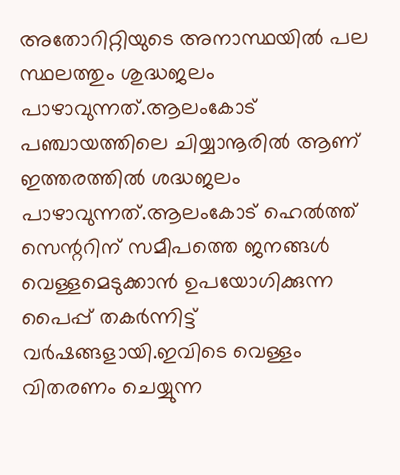അതോറിറ്റിയുടെ അനാസ്ഥയില്‍ പല സ്ഥലത്തും ശുദ്ധജലം പാഴാവുന്നത്.ആലംകോട് പഞ്ചായത്തിലെ ചിയ്യാനൂരില്‍ ആണ് ഇത്തരത്തില്‍ ശദ്ധജലം പാഴാവുന്നത്.ആലംകോട് ഹെല്‍ത്ത് സെന്ററിന് സമീപത്തെ ജനങ്ങള്‍ വെള്ളമെടുക്കാന്‍ ഉപയോഗിക്കുന്ന പൈപ്പ് തകര്‍ന്നിട്ട് വര്‍ഷങ്ങളായി.ഇവിടെ വെള്ളം വിതരണം ചെയ്യുന്ന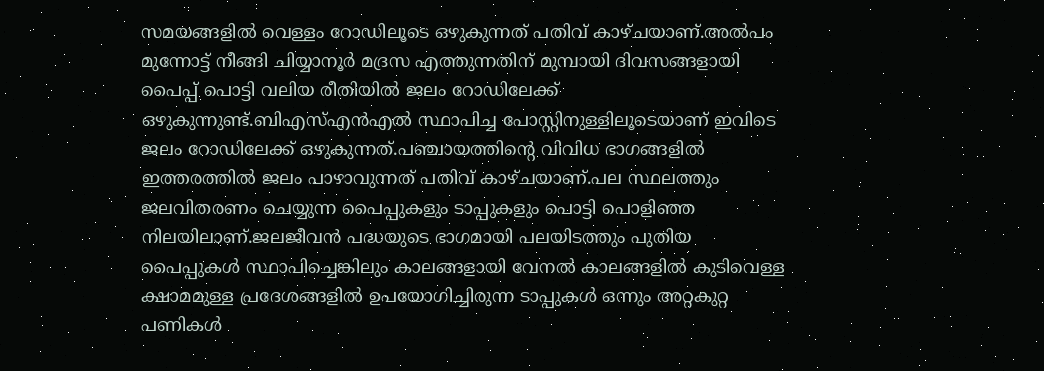സമയങ്ങളില്‍ വെള്ളം റോഡിലൂടെ ഒഴുകുന്നത് പതിവ് കാഴ്ചയാണ്.അല്‍പം മുന്നോട്ട് നീങ്ങി ചിയ്യാനൂര്‍ മദ്രസ എത്തുന്നതിന് മുമ്പായി ദിവസങ്ങളായി പൈപ്പ് പൊട്ടി വലിയ രീതിയില്‍ ജലം റോഡിലേക്ക് ഒഴുകുന്നുണ്ട്.ബിഎസ്എന്‍എല്‍ സ്ഥാപിച്ച പോസ്റ്റിനുള്ളിലൂടെയാണ് ഇവിടെ ജലം റോഡിലേക്ക് ഒഴുകുന്നത്.പഞ്ചായത്തിന്റെ വിവിധ ഭാഗങ്ങളില്‍ ഇത്തരത്തില്‍ ജലം പാഴാവുന്നത് പതിവ് കാഴ്ചയാണ്.പല സ്ഥലത്തും ജലവിതരണം ചെയ്യുന്ന പൈപ്പുകളും ടാപ്പുകളും പൊട്ടി പൊളിഞ്ഞ നിലയിലാണ്.ജലജീവന്‍ പദ്ധയുടെ ഭാഗമായി പലയിടത്തും പുതിയ പൈപ്പുകള്‍ സ്ഥാപിച്ചെങ്കിലും കാലങ്ങളായി വേനല്‍ കാലങ്ങളില്‍ കുടിവെള്ള ക്ഷാമമുള്ള പ്രദേശങ്ങളില്‍ ഉപയോഗിച്ചിരുന്ന ടാപ്പുകള്‍ ഒന്നും അറ്റകുറ്റ പണികള്‍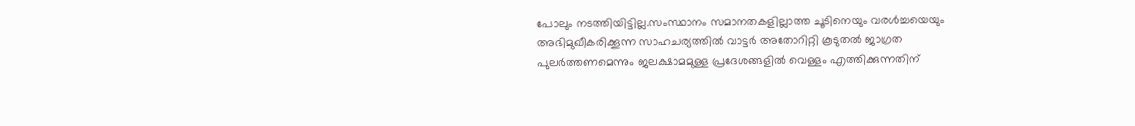പോലും നടത്തിയിട്ടില്ല.സംസ്ഥാനം സമാനതകളില്ലാത്ത ചൂടിനെയും വരള്‍ച്ചയെയും അഭിമുഖീകരിക്കൂന്ന സാഹചര്യത്തില്‍ വാട്ടര്‍ അതോറിറ്റി കൂടുതല്‍ ജാഗ്രത പുലര്‍ത്തണമെന്നും ജലക്ഷാമമുള്ള പ്രദേശങ്ങളില്‍ വെള്ളം എത്തിക്കുന്നതിന്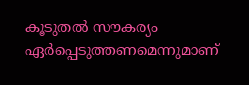കൂടുതല്‍ സൗകര്യം ഏര്‍പ്പെടുത്തണമെന്നുമാണ്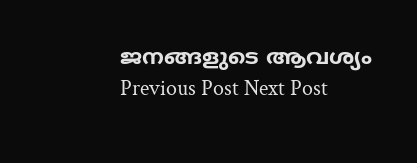ജനങ്ങളുടെ ആവശ്യം
Previous Post Next Post